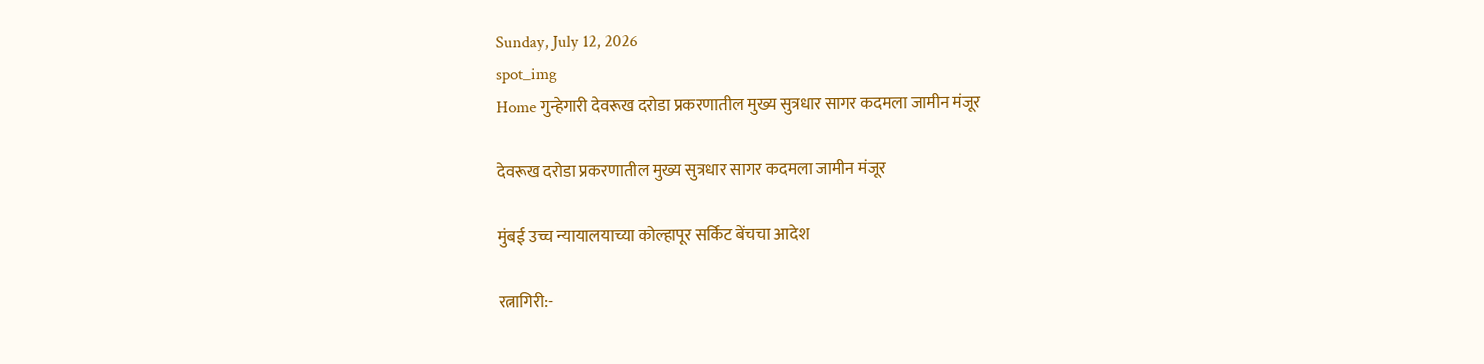Sunday, July 12, 2026
spot_img
Home गुन्हेगारी देवरूख दरोडा प्रकरणातील मुख्य सुत्रधार सागर कदमला जामीन मंजूर

देवरूख दरोडा प्रकरणातील मुख्य सुत्रधार सागर कदमला जामीन मंजूर

मुंबई उच्च न्यायालयाच्या कोल्हापूर सर्किट बेंचचा आदेश

रत्नागिरी:-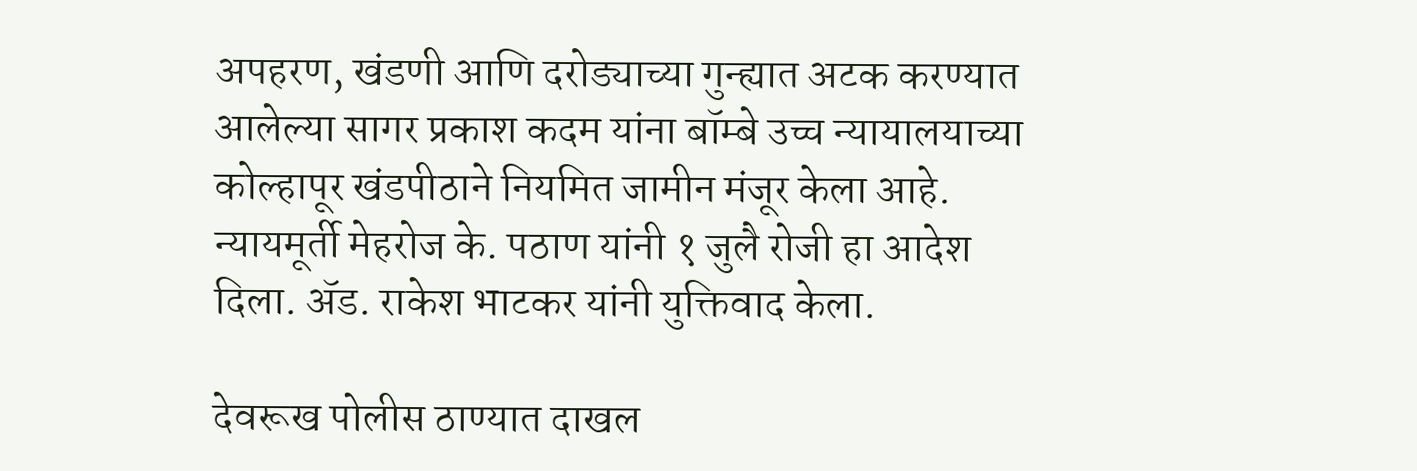अपहरण, खंडणी आणि दरोड्याच्या गुन्ह्यात अटक करण्यात आलेल्या सागर प्रकाश कदम यांना बॉम्बे उच्च न्यायालयाच्या कोल्हापूर खंडपीठाने नियमित जामीन मंजूर केला आहे. न्यायमूर्ती मेहरोज के. पठाण यांनी १ जुलै रोजी हा आदेश दिला. ॲड. राकेश भाटकर यांनी युक्तिवाद केला.

देवरूख पोलीस ठाण्यात दाखल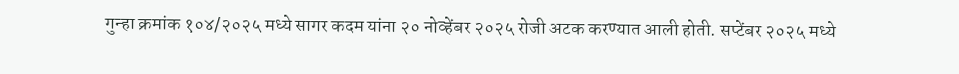गुन्हा क्रमांक १०४/२०२५ मध्ये सागर कदम यांना २० नोव्हेंबर २०२५ रोजी अटक करण्यात आली होती. सप्टेंबर २०२५ मध्ये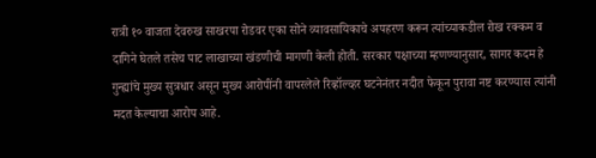रात्री १० वाजता देवरुख साखरपा रोडवर एका सोने व्यावसायिकाचे अपहरण करून त्यांच्याकडील रोख रक्कम व दागिने घेतले तसेच पाट लाखाच्या खंडणीची मागणी केली होती. सरकार पक्षाच्या म्हणण्यानुसार, सागर कदम हे गुन्ह्यांचे मुख्य सुत्रधार असून मुख्य आरोपींनी वापरलेले रिव्हॉल्व्हर घटनेनंतर नदीत फेकून पुरावा नष्ट करण्यास त्यांनी मदत केल्याचा आरोप आहे.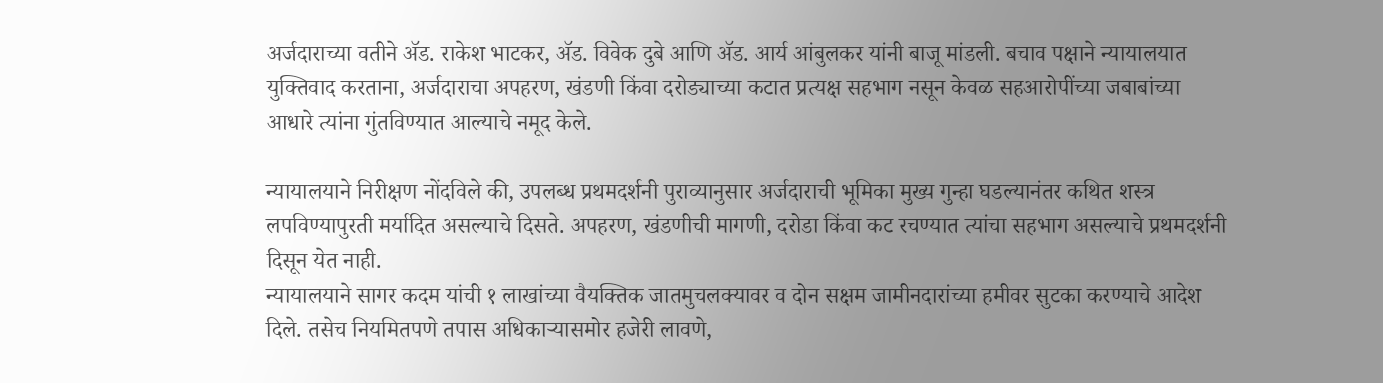अर्जदाराच्या वतीने ॲड. राकेश भाटकर, ॲड. विवेक दुबे आणि ॲड. आर्य आंबुलकर यांनी बाजू मांडली. बचाव पक्षाने न्यायालयात युक्तिवाद करताना, अर्जदाराचा अपहरण, खंडणी किंवा दरोड्याच्या कटात प्रत्यक्ष सहभाग नसून केवळ सहआरोपींच्या जबाबांच्या आधारे त्यांना गुंतविण्यात आल्याचे नमूद केले.

न्यायालयाने निरीक्षण नोंदविले की, उपलब्ध प्रथमदर्शनी पुराव्यानुसार अर्जदाराची भूमिका मुख्य गुन्हा घडल्यानंतर कथित शस्त्र लपविण्यापुरती मर्यादित असल्याचे दिसते. अपहरण, खंडणीची मागणी, दरोडा किंवा कट रचण्यात त्यांचा सहभाग असल्याचे प्रथमदर्शनी दिसून येत नाही.
न्यायालयाने सागर कदम यांची १ लाखांच्या वैयक्तिक जातमुचलक्यावर व दोन सक्षम जामीनदारांच्या हमीवर सुटका करण्याचे आदेश दिले. तसेच नियमितपणे तपास अधिकाऱ्यासमोर हजेरी लावणे,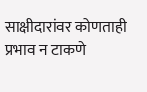साक्षीदारांवर कोणताही प्रभाव न टाकणे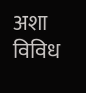अशा विविध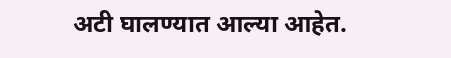अटी घालण्यात आल्या आहेत.